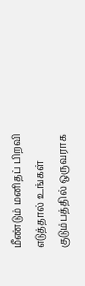மீண்டும் மனிதப் பிறவி எடுத்தால் உங்கள் குடும்பத்தில் ஒருவராக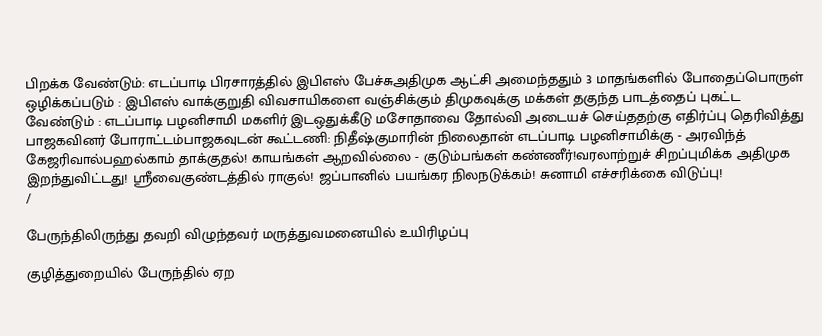பிறக்க வேண்டும்: எடப்பாடி பிரசாரத்தில் இபிஎஸ் பேச்சுஅதிமுக ஆட்சி அமைந்ததும் 3 மாதங்களில் போதைப்பொருள் ஒழிக்கப்படும் : இபிஎஸ் வாக்குறுதி விவசாயிகளை வஞ்சிக்கும் திமுகவுக்கு மக்கள் தகுந்த பாடத்தைப் புகட்ட வேண்டும் : எடப்பாடி பழனிசாமி மகளிர் இடஒதுக்கீடு மசோதாவை தோல்வி அடையச் செய்ததற்கு எதிர்ப்பு தெரிவித்து பாஜகவினர் போராட்டம்பாஜகவுடன் கூட்டணி: நிதீஷ்குமாரின் நிலைதான் எடப்பாடி பழனிசாமிக்கு - அரவிந்த் கேஜரிவால்பஹல்காம் தாக்குதல்! காயங்கள் ஆறவில்லை - குடும்பங்கள் கண்ணீர்!வரலாற்றுச் சிறப்புமிக்க அதிமுக இறந்துவிட்டது! ஸ்ரீவைகுண்டத்தில் ராகுல்! ஜப்பானில் பயங்கர நிலநடுக்கம்! சுனாமி எச்சரிக்கை விடுப்பு!
/

பேருந்திலிருந்து தவறி விழுந்தவர் மருத்துவமனையில் உயிரிழப்பு

குழித்துறையில் பேருந்தில் ஏற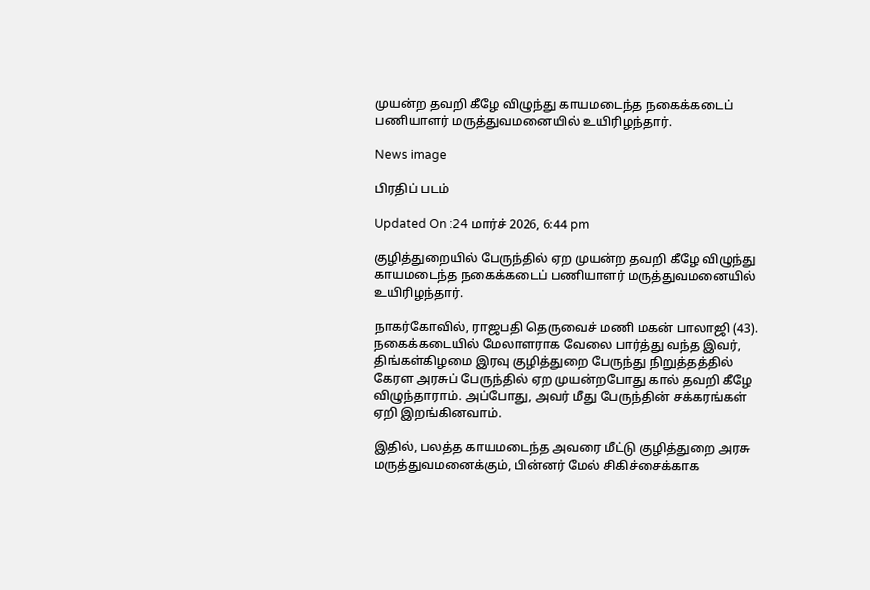முயன்ற தவறி கீழே விழுந்து காயமடைந்த நகைக்கடைப் பணியாளர் மருத்துவமனையில் உயிரிழந்தார்.

News image

பிரதிப் படம்

Updated On :24 மார்ச் 2026, 6:44 pm

குழித்துறையில் பேருந்தில் ஏற முயன்ற தவறி கீழே விழுந்து காயமடைந்த நகைக்கடைப் பணியாளர் மருத்துவமனையில் உயிரிழந்தார்.

நாகர்கோவில், ராஜபதி தெருவைச் மணி மகன் பாலாஜி (43). நகைக்கடையில் மேலாளராக வேலை பார்த்து வந்த இவர், திங்கள்கிழமை இரவு குழித்துறை பேருந்து நிறுத்தத்தில் கேரள அரசுப் பேருந்தில் ஏற முயன்றபோது கால் தவறி கீழே விழுந்தாராம். அப்போது, அவர் மீது பேருந்தின் சக்கரங்கள் ஏறி இறங்கினவாம்.

இதில், பலத்த காயமடைந்த அவரை மீட்டு குழித்துறை அரசு மருத்துவமனைக்கும், பின்னர் மேல் சிகிச்சைக்காக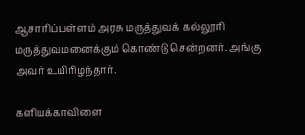ஆசாரிப்பள்ளம் அரசு மருத்துவக் கல்லூரி மருத்துவமனைக்கும் கொண்டு சென்றனர். அங்கு அவர் உயிரிழந்தார்.

களியக்காவிளை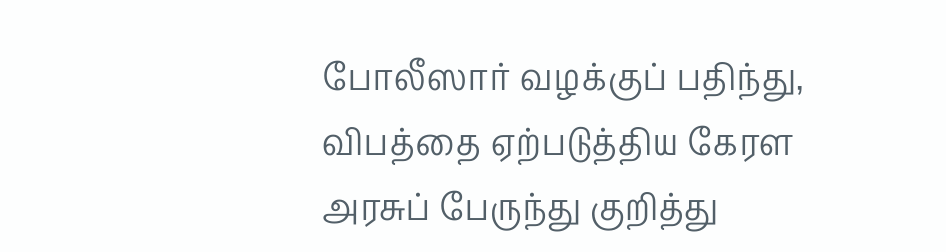போலீஸார் வழக்குப் பதிந்து, விபத்தை ஏற்படுத்திய கேரள அரசுப் பேருந்து குறித்து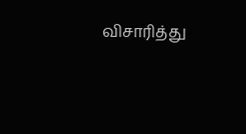விசாரித்து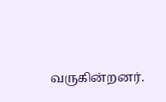வருகின்றனர்.